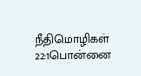நீதிமொழிகள் 22:1பொன்னை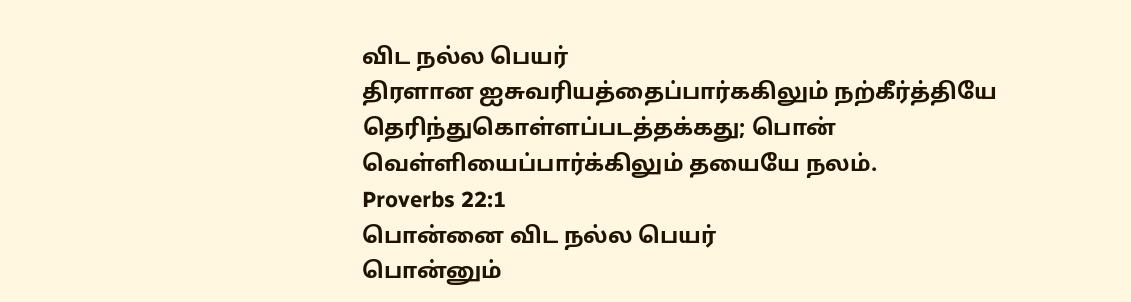விட நல்ல பெயர்
திரளான ஐசுவரியத்தைப்பார்ககிலும் நற்கீர்த்தியே தெரிந்துகொள்ளப்படத்தக்கது; பொன் வெள்ளியைப்பார்க்கிலும் தயையே நலம்.
Proverbs 22:1
பொன்னை விட நல்ல பெயர்
பொன்னும்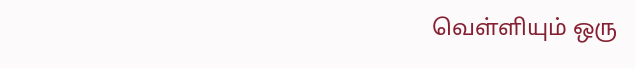வெள்ளியும் ஒரு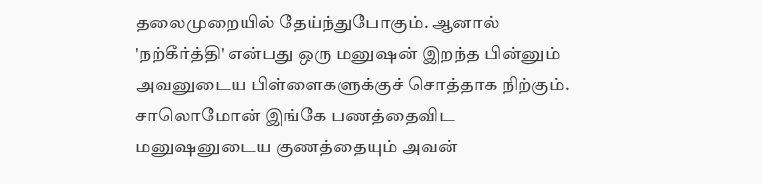தலைமுறையில் தேய்ந்துபோகும். ஆனால் 'நற்கீர்த்தி' என்பது ஒரு மனுஷன் இறந்த பின்னும் அவனுடைய பிள்ளைகளுக்குச் சொத்தாக நிற்கும். சாலொமோன் இங்கே பணத்தைவிட மனுஷனுடைய குணத்தையும் அவன்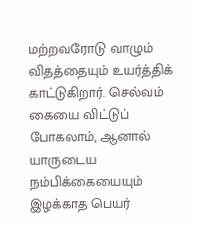மற்றவரோடு வாழும் விதத்தையும் உயர்த்திக் காட்டுகிறார். செல்வம் கையை விட்டுப் போகலாம், ஆனால் யாருடைய நம்பிக்கையையும் இழக்காத பெயர்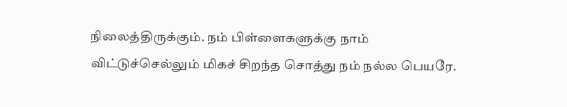நிலைத்திருக்கும். நம் பிள்ளைகளுக்கு நாம் விட்டுச்செல்லும் மிகச் சிறந்த சொத்து நம் நல்ல பெயரே.